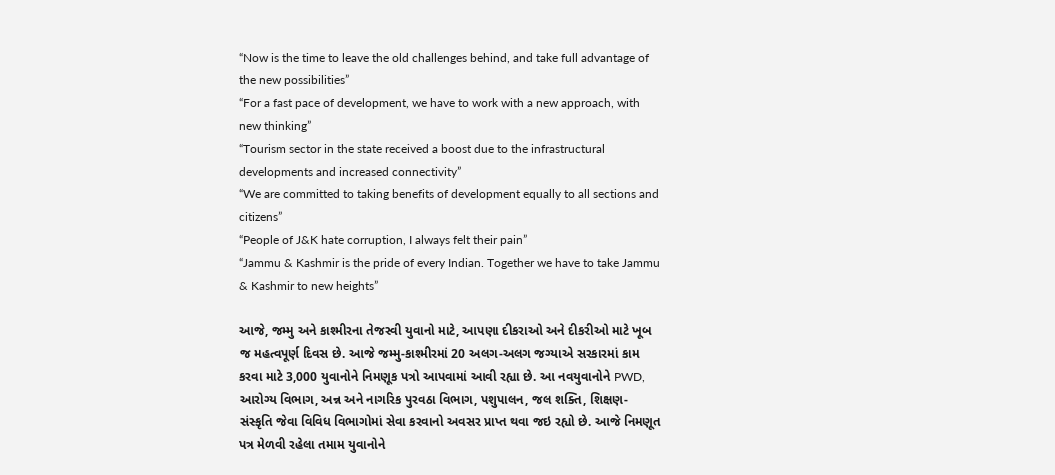“Now is the time to leave the old challenges behind, and take full advantage of the new possibilities”
“For a fast pace of development, we have to work with a new approach, with new thinking”
“Tourism sector in the state received a boost due to the infrastructural developments and increased connectivity”
“We are committed to taking benefits of development equally to all sections and citizens”
“People of J&K hate corruption, I always felt their pain”
“Jammu & Kashmir is the pride of every Indian. Together we have to take Jammu & Kashmir to new heights”

આજે, જમ્મુ અને કાશ્મીરના તેજસ્વી યુવાનો માટે, આપણા દીકરાઓ અને દીકરીઓ માટે ખૂબ જ મહત્વપૂર્ણ દિવસ છે. આજે જમ્મુ-કાશ્મીરમાં 20 અલગ-અલગ જગ્યાએ સરકારમાં કામ કરવા માટે 3,000 યુવાનોને નિમણૂક પત્રો આપવામાં આવી રહ્યા છે. આ નવયુવાનોને PWD, આરોગ્ય વિભાગ, અન્ન અને નાગરિક પુરવઠા વિભાગ, પશુપાલન, જલ શક્તિ, શિક્ષણ- સંસ્કૃતિ જેવા વિવિધ વિભાગોમાં સેવા કરવાનો અવસર પ્રાપ્ત થવા જઇ રહ્યો છે. આજે નિમણૂત પત્ર મેળવી રહેલા તમામ યુવાનોને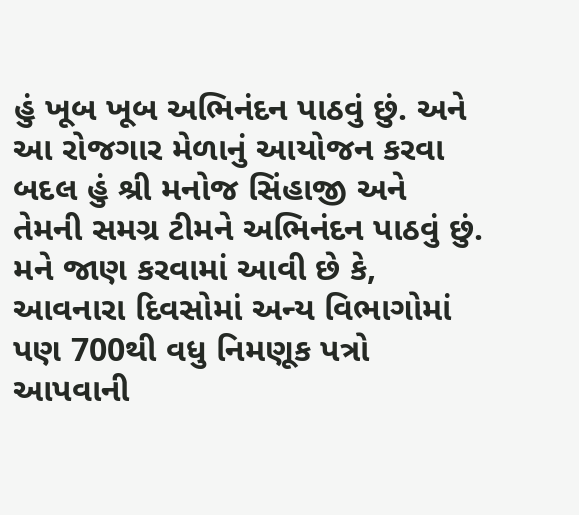હું ખૂબ ખૂબ અભિનંદન પાઠવું છું. અને આ રોજગાર મેળાનું આયોજન કરવા બદલ હું શ્રી મનોજ સિંહાજી અને તેમની સમગ્ર ટીમને અભિનંદન પાઠવું છું. મને જાણ કરવામાં આવી છે કે, આવનારા દિવસોમાં અન્ય વિભાગોમાં પણ 700થી વધુ નિમણૂક પત્રો આપવાની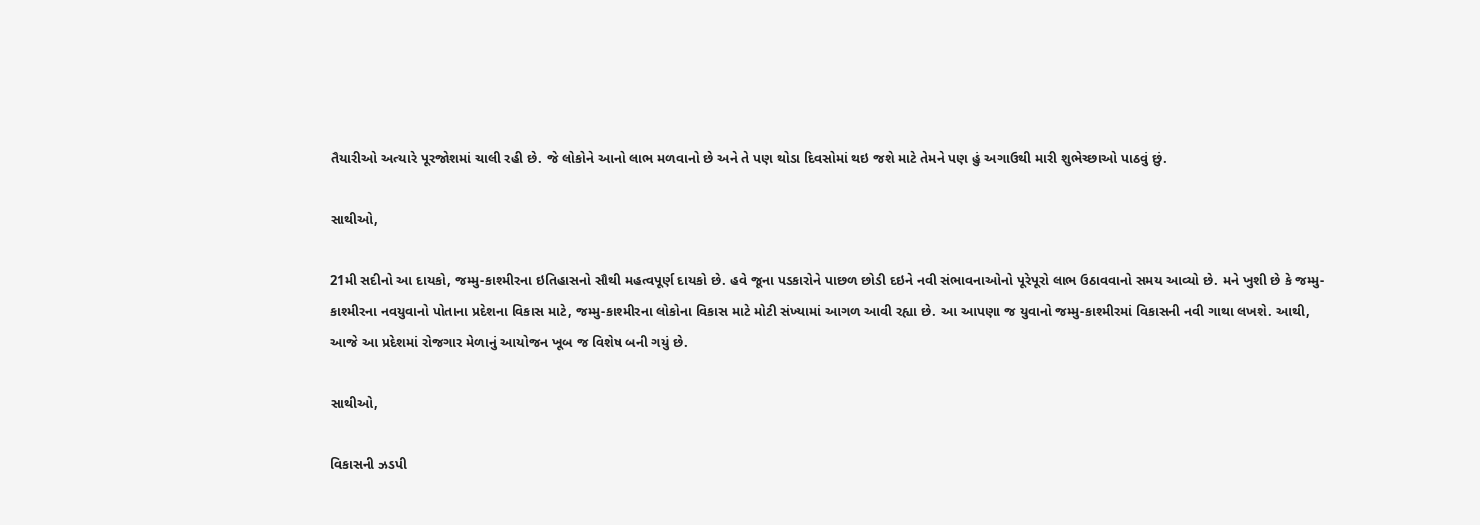તૈયારીઓ અત્યારે પૂરજોશમાં ચાલી રહી છે. જે લોકોને આનો લાભ મળવાનો છે અને તે પણ થોડા દિવસોમાં થઇ જશે માટે તેમને પણ હું અગાઉથી મારી શુભેચ્છાઓ પાઠવું છું.

સાથીઓ,

21મી સદીનો આ દાયકો, જમ્મુ-કાશ્મીરના ઇતિહાસનો સૌથી મહત્વપૂર્ણ દાયકો છે. હવે જૂના પડકારોને પાછળ છોડી દઇને નવી સંભાવનાઓનો પૂરેપૂરો લાભ ઉઠાવવાનો સમય આવ્યો છે. મને ખુશી છે કે જમ્મુ-કાશ્મીરના નવયુવાનો પોતાના પ્રદેશના વિકાસ માટે, જમ્મુ-કાશ્મીરના લોકોના વિકાસ માટે મોટી સંખ્યામાં આગળ આવી રહ્યા છે. આ આપણા જ યુવાનો જમ્મુ-કાશ્મીરમાં વિકાસની નવી ગાથા લખશે. આથી, આજે આ પ્રદેશમાં રોજગાર મેળાનું આયોજન ખૂબ જ વિશેષ બની ગયું છે.

સાથીઓ,

વિકાસની ઝડપી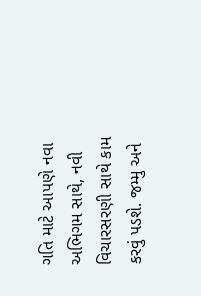ગતિ માટે આપણે નવા અભિગમ સાથે, નવી વિચારસરણી સાથે કામ કરવું પડશે. જમ્મુ અને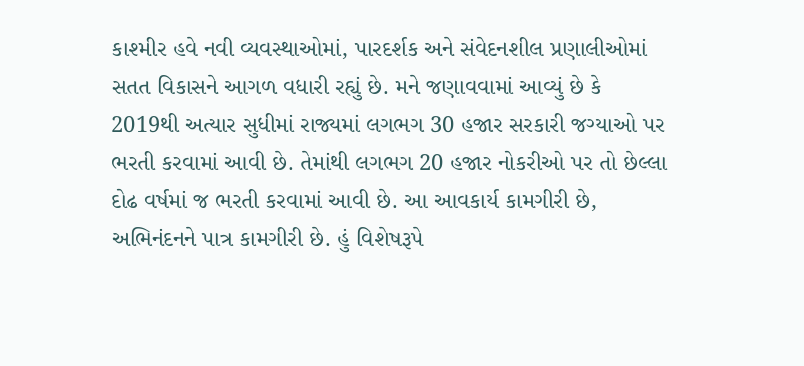કાશ્મીર હવે નવી વ્યવસ્થાઓમાં, પારદર્શક અને સંવેદનશીલ પ્રણાલીઓમાં સતત વિકાસને આગળ વધારી રહ્યું છે. મને જણાવવામાં આવ્યું છે કે 2019થી અત્યાર સુધીમાં રાજ્યમાં લગભગ 30 હજાર સરકારી જગ્યાઓ પર ભરતી કરવામાં આવી છે. તેમાંથી લગભગ 20 હજાર નોકરીઓ પર તો છેલ્લા દોઢ વર્ષમાં જ ભરતી કરવામાં આવી છે. આ આવકાર્ય કામગીરી છે, અભિનંદનને પાત્ર કામગીરી છે. હું વિશેષરૂપે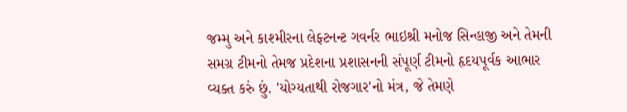જમ્મુ અને કાશ્મીરના લેફ્ટનન્ટ ગવર્નર ભાઇશ્રી મનોજ સિન્હાજી અને તેમની સમગ્ર ટીમનો તેમજ પ્રદેશના પ્રશાસનની સંપૂર્ણ ટીમનો હૃદયપૂર્વક આભાર વ્યક્ત કરું છું. 'યોગ્યતાથી રોજગાર'નો મંત્ર, જે તેમણે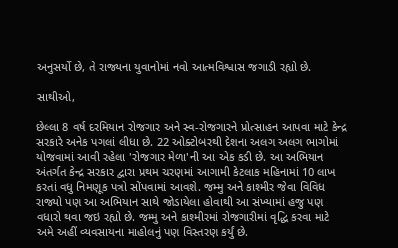અનુસર્યો છે, તે રાજ્યના યુવાનોમાં નવો આત્મવિશ્વાસ જગાડી રહ્યો છે.

સાથીઓ,

છેલ્લા 8 વર્ષ દરમિયાન રોજગાર અને સ્વ-રોજગારને પ્રોત્સાહન આપવા માટે કેન્દ્ર સરકારે અનેક પગલાં લીધા છે. 22 ઓક્ટોબરથી દેશના અલગ અલગ ભાગોમાં યોજવામાં આવી રહેલા 'રોજગાર મેળા'ની આ એક કડી છે. આ અભિયાન અંતર્ગત કેન્દ્ર સરકાર દ્વારા પ્રથમ ચરણમાં આગામી કેટલાક મહિનામાં 10 લાખ કરતાં વધુ નિમણૂક પત્રો સોંપવામાં આવશે. જમ્મુ અને કાશ્મીર જેવા વિવિધ રાજ્યો પણ આ અભિયાન સાથે જોડાયેલા હોવાથી આ સંખ્યામાં હજુ પણ વધારો થવા જઇ રહ્યો છે. જમ્મુ અને કાશ્મીરમાં રોજગારીમાં વૃદ્ધિ કરવા માટે અમે અહીં વ્યવસાયના માહોલનું પણ વિસ્તરણ કર્યું છે.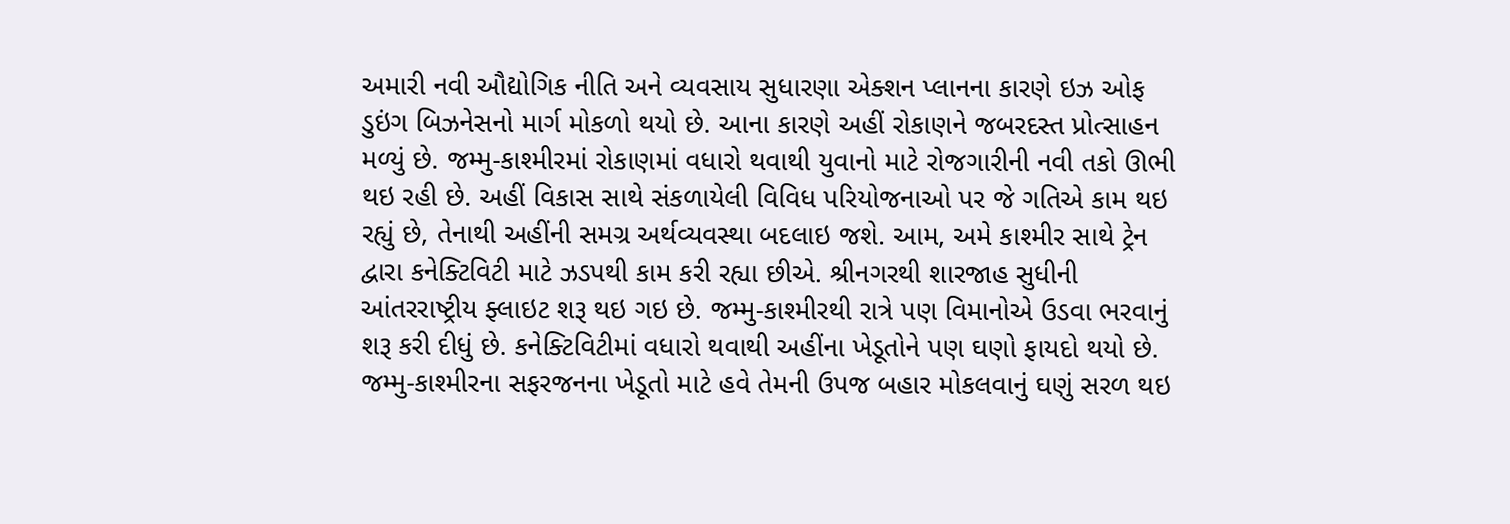અમારી નવી ઔદ્યોગિક નીતિ અને વ્યવસાય સુધારણા એક્શન પ્લાનના કારણે ઇઝ ઓફ ડુઇંગ બિઝનેસનો માર્ગ મોકળો થયો છે. આના કારણે અહીં રોકાણને જબરદસ્ત પ્રોત્સાહન મળ્યું છે. જમ્મુ-કાશ્મીરમાં રોકાણમાં વધારો થવાથી યુવાનો માટે રોજગારીની નવી તકો ઊભી થઇ રહી છે. અહીં વિકાસ સાથે સંકળાયેલી વિવિધ પરિયોજનાઓ પર જે ગતિએ કામ થઇ રહ્યું છે, તેનાથી અહીંની સમગ્ર અર્થવ્યવસ્થા બદલાઇ જશે. આમ, અમે કાશ્મીર સાથે ટ્રેન દ્વારા કનેક્ટિવિટી માટે ઝડપથી કામ કરી રહ્યા છીએ. શ્રીનગરથી શારજાહ સુધીની આંતરરાષ્ટ્રીય ફ્લાઇટ શરૂ થઇ ગઇ છે. જમ્મુ-કાશ્મીરથી રાત્રે પણ વિમાનોએ ઉડવા ભરવાનું શરૂ કરી દીધું છે. કનેક્ટિવિટીમાં વધારો થવાથી અહીંના ખેડૂતોને પણ ઘણો ફાયદો થયો છે. જમ્મુ-કાશ્મીરના સફરજનના ખેડૂતો માટે હવે તેમની ઉપજ બહાર મોકલવાનું ઘણું સરળ થઇ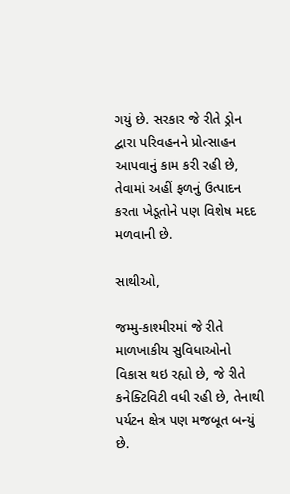ગયું છે. સરકાર જે રીતે ડ્રોન દ્વારા પરિવહનને પ્રોત્સાહન આપવાનું કામ કરી રહી છે, તેવામાં અહીં ફળનું ઉત્પાદન કરતા ખેડૂતોને પણ વિશેષ મદદ મળવાની છે.

સાથીઓ,

જમ્મુ-કાશ્મીરમાં જે રીતે માળખાકીય સુવિધાઓનો વિકાસ થઇ રહ્યો છે, જે રીતે કનેક્ટિવિટી વધી રહી છે, તેનાથી પર્યટન ક્ષેત્ર પણ મજબૂત બન્યું છે.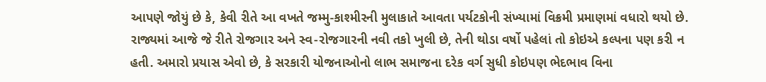આપણે જોયું છે કે, કેવી રીતે આ વખતે જમ્મુ-કાશ્મીરની મુલાકાતે આવતા પર્યટકોની સંખ્યામાં વિક્રમી પ્રમાણમાં વધારો થયો છે. રાજ્યમાં આજે જે રીતે રોજગાર અને સ્વ-રોજગારની નવી તકો ખુલી છે, તેની થોડા વર્ષો પહેલાં તો કોઇએ કલ્પના પણ કરી ન હતી. અમારો પ્રયાસ એવો છે, કે સરકારી યોજનાઓનો લાભ સમાજના દરેક વર્ગ સુધી કોઇપણ ભેદભાવ વિના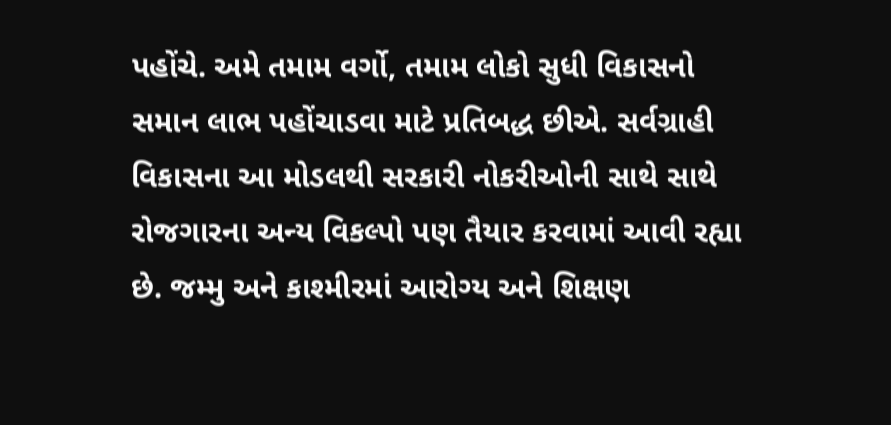પહોંચે. અમે તમામ વર્ગો, તમામ લોકો સુધી વિકાસનો સમાન લાભ પહોંચાડવા માટે પ્રતિબદ્ધ છીએ. સર્વગ્રાહી વિકાસના આ મોડલથી સરકારી નોકરીઓની સાથે સાથે રોજગારના અન્ય વિકલ્પો પણ તૈયાર કરવામાં આવી રહ્યા છે. જમ્મુ અને કાશ્મીરમાં આરોગ્ય અને શિક્ષણ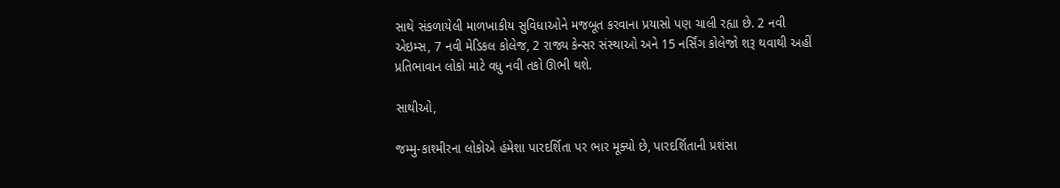સાથે સંકળાયેલી માળખાકીય સુવિધાઓને મજબૂત કરવાના પ્રયાસો પણ ચાલી રહ્યા છે. 2 નવી એઇમ્સ, 7 નવી મેડિકલ કોલેજ, 2 રાજ્ય કેન્સર સંસ્થાઓ અને 15 નર્સિંગ કોલેજો શરૂ થવાથી અહીં પ્રતિભાવાન લોકો માટે વધુ નવી તકો ઊભી થશે.

સાથીઓ,

જમ્મુ-કાશ્મીરના લોકોએ હંમેશા પારદર્શિતા પર ભાર મૂક્યો છે, પારદર્શિતાની પ્રશંસા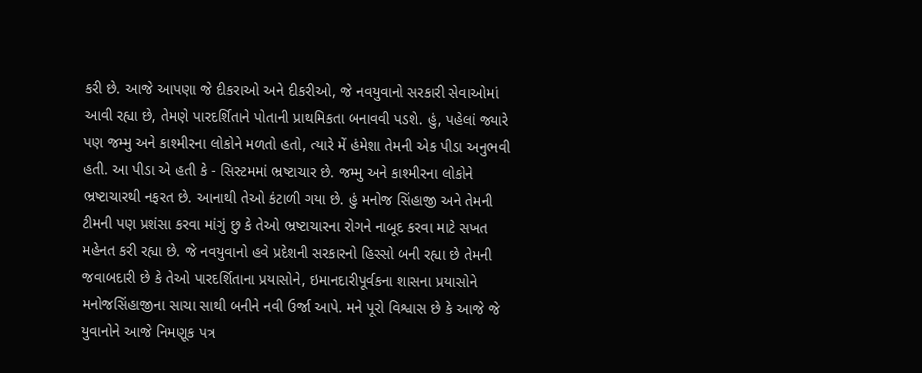કરી છે. આજે આપણા જે દીકરાઓ અને દીકરીઓ, જે નવયુવાનો સરકારી સેવાઓમાં આવી રહ્યા છે, તેમણે પારદર્શિતાને પોતાની પ્રાથમિકતા બનાવવી પડશે. હું, પહેલાં જ્યારે પણ જમ્મુ અને કાશ્મીરના લોકોને મળતો હતો, ત્યારે મેં હંમેશા તેમની એક પીડા અનુભવી હતી. આ પીડા એ હતી કે - સિસ્ટમમાં ભ્રષ્ટાચાર છે. જમ્મુ અને કાશ્મીરના લોકોને ભ્રષ્ટાચારથી નફરત છે. આનાથી તેઓ કંટાળી ગયા છે. હું મનોજ સિંહાજી અને તેમની ટીમની પણ પ્રશંસા કરવા માંગું છુ કે તેઓ ભ્રષ્ટાચારના રોગને નાબૂદ કરવા માટે સખત મહેનત કરી રહ્યા છે. જે નવયુવાનો હવે પ્રદેશની સરકારનો હિસ્સો બની રહ્યા છે તેમની જવાબદારી છે કે તેઓ પારદર્શિતાના પ્રયાસોને, ઇમાનદારીપૂર્વકના શાસના પ્રયાસોને મનોજસિંહાજીના સાચા સાથી બનીને નવી ઉર્જા આપે. મને પૂરો વિશ્વાસ છે કે આજે જે યુવાનોને આજે નિમણૂક પત્ર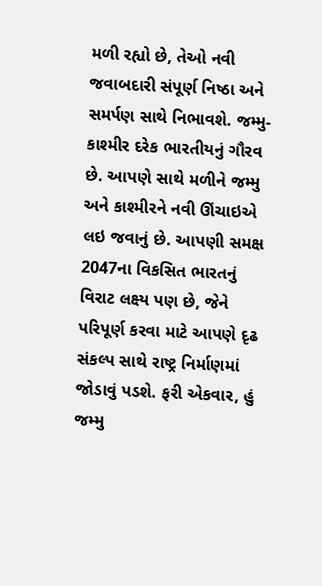મળી રહ્યો છે, તેઓ નવી જવાબદારી સંપૂર્ણ નિષ્ઠા અને સમર્પણ સાથે નિભાવશે. જમ્મુ-કાશ્મીર દરેક ભારતીયનું ગૌરવ છે. આપણે સાથે મળીને જમ્મુ અને કાશ્મીરને નવી ઊંચાઇએ લઇ જવાનું છે. આપણી સમક્ષ 2047ના વિકસિત ભારતનું વિરાટ લક્ષ્ય પણ છે, જેને પરિપૂર્ણ કરવા માટે આપણે દૃઢ સંકલ્પ સાથે રાષ્ટ્ર નિર્માણમાં જોડાવું પડશે. ફરી એકવાર, હું જમ્મુ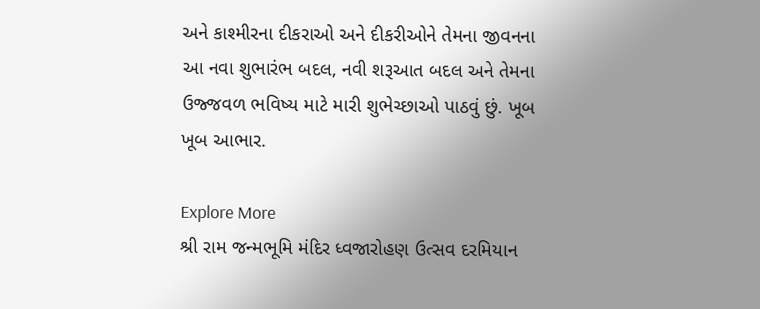અને કાશ્મીરના દીકરાઓ અને દીકરીઓને તેમના જીવનના આ નવા શુભારંભ બદલ, નવી શરૂઆત બદલ અને તેમના ઉજ્જવળ ભવિષ્ય માટે મારી શુભેચ્છાઓ પાઠવું છું. ખૂબ ખૂબ આભાર.

Explore More
શ્રી રામ જન્મભૂમિ મંદિર ધ્વજારોહણ ઉત્સવ દરમિયાન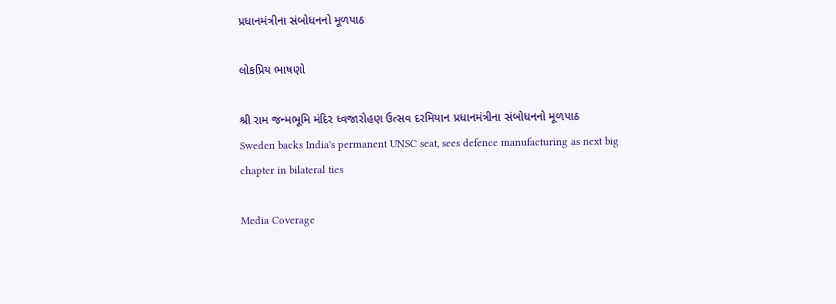પ્રધાનમંત્રીના સંબોધનનો મૂળપાઠ

લોકપ્રિય ભાષણો

શ્રી રામ જન્મભૂમિ મંદિર ધ્વજારોહણ ઉત્સવ દરમિયાન પ્રધાનમંત્રીના સંબોધનનો મૂળપાઠ
Sweden backs India's permanent UNSC seat, sees defence manufacturing as next big chapter in bilateral ties

Media Coverage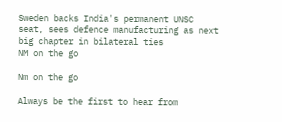Sweden backs India's permanent UNSC seat, sees defence manufacturing as next big chapter in bilateral ties
NM on the go

Nm on the go

Always be the first to hear from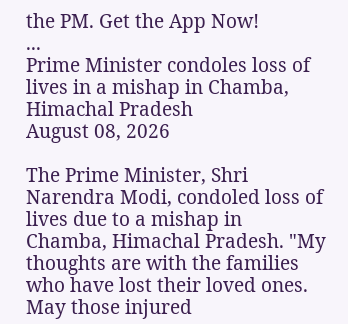the PM. Get the App Now!
...
Prime Minister condoles loss of lives in a mishap in Chamba, Himachal Pradesh
August 08, 2026

The Prime Minister, Shri Narendra Modi, condoled loss of lives due to a mishap in Chamba, Himachal Pradesh. "My thoughts are with the families who have lost their loved ones. May those injured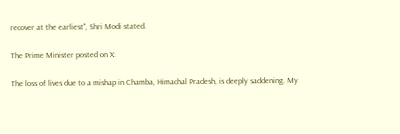recover at the earliest", Shri Modi stated.

The Prime Minister posted on X:

The loss of lives due to a mishap in Chamba, Himachal Pradesh, is deeply saddening. My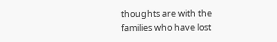thoughts are with the families who have lost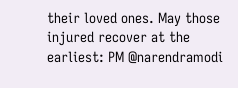their loved ones. May those injured recover at the earliest: PM @narendramodi